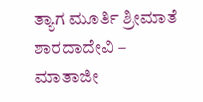ತ್ಯಾಗ ಮೂರ್ತಿ ಶ್ರೀಮಾತೆ ಶಾರದಾದೇವಿ – ಮಾತಾಜೀ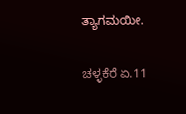ತ್ಯಾಗಮಯೀ.

ಚಳ್ಳಕೆರೆ ಏ.11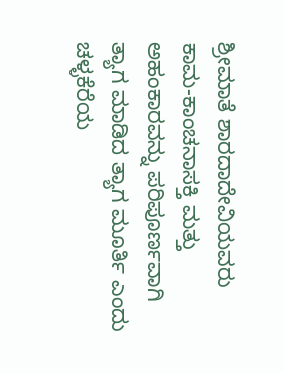ಶ್ರೀಮಾತೆ ಶಾರದಾದೇವಿಯವರು ಕಾಮ-ಕಾಂಚನಾಸಕ್ತಿ ಮತ್ತು ಅಹಂಕಾರವನ್ನು ಪರಿಪೂರ್ಣವಾಗಿ ತ್ಯಾಗ ಮಾಡಿದ ತ್ಯಾಗ ಮೂರ್ತಿ ಎಂದು ಚಳ್ಳಕೆರೆಯ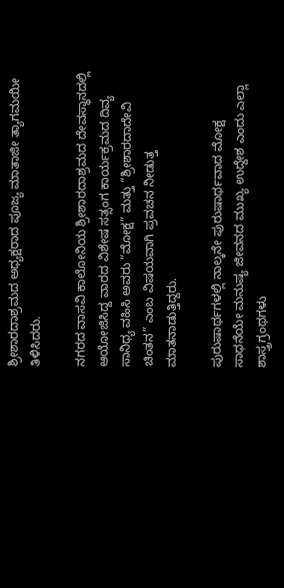ಶ್ರೀಶಾರದಾಶ್ರಮದ ಅಧ್ಯಕ್ಷರಾದ ಪೂಜ್ಯ ಮಾತಾಜೀ ತ್ಯಾಗಮಯೀ ತಿಳಿಸಿದರು.

ನಗರದ ವಾಸವಿ ಕಾಲೋನಿಯ ಶ್ರೀಶಾರದಾಶ್ರಮದ ದೇವಸ್ಥಾನದಲ್ಲಿ ಆಯೋಜಿಸಿದ್ದ ವಾರದ ವಿಶೇಷ ಸತ್ಸಂಗ ಕಾರ್ಯಕ್ರಮದ ದಿವ್ಯ ಸಾನಿಧ್ಯ ವಹಿಸಿ ಅವರು “ಮೋಕ್ಷ” ಮತ್ತು “ಶ್ರೀಶಾರದಾದೇವಿ ಚಿಂತನ” ಎಂಬ ವಿಷಯವಾಗಿ ಪ್ರವಚನ ನೀಡುತ್ತ ಮಾತನಾಡುತ್ತಿದ್ದರು‌.

ಪುರುಷಾರ್ಥಗಳಲ್ಲಿ ನಾಲ್ಕನೇ ಪುರುಷಾರ್ಥವಾದ ಮೋಕ್ಷ ಸಾಧನೆಯೇ ಮನುಷ್ಯ ಜೀವನದ ಮುಖ್ಯ ಉದ್ದೇಶ ಎಂದು ಎಲ್ಲಾ ಶಾಸ್ತ್ರಗ್ರಂಥಗಳು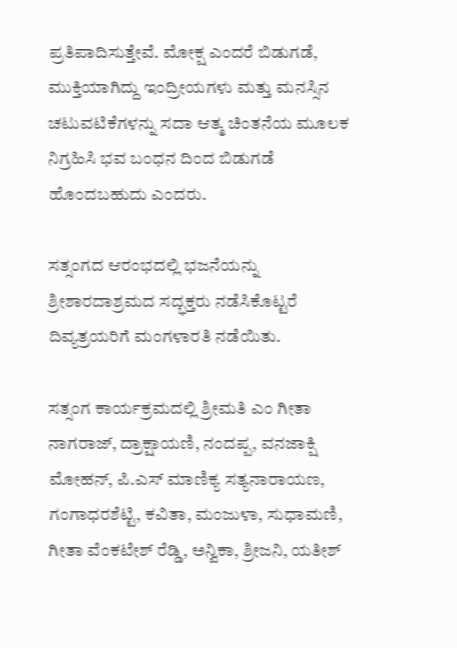ಪ್ರತಿಪಾದಿಸುತ್ತೇವೆ. ಮೋಕ್ಷ ಎಂದರೆ ಬಿಡುಗಡೆ, ಮುಕ್ತಿಯಾಗಿದ್ದು ಇಂದ್ರೀಯಗಳು ಮತ್ತು ಮನಸ್ಸಿನ ಚಟುವಟಿಕೆಗಳನ್ನು ಸದಾ ಆತ್ಮ ಚಿಂತನೆಯ ಮೂಲಕ ನಿಗ್ರಹಿಸಿ ಭವ ಬಂಧನ ದಿಂದ ಬಿಡುಗಡೆ ಹೊಂದಬಹುದು ಎಂದರು.

ಸತ್ಸಂಗದ ಆರಂಭದಲ್ಲಿ ಭಜನೆಯನ್ನು ಶ್ರೀಶಾರದಾಶ್ರಮದ ಸದ್ಭಕ್ತರು ನಡೆಸಿಕೊಟ್ಟರೆ ದಿವ್ಯತ್ರಯರಿಗೆ ಮಂಗಳಾರತಿ ನಡೆಯಿತು.

ಸತ್ಸಂಗ ಕಾರ್ಯಕ್ರಮದಲ್ಲಿ ಶ್ರೀಮತಿ ಎಂ ಗೀತಾ ನಾಗರಾಜ್, ದ್ರಾಕ್ಷಾಯಣಿ, ನಂದಪ್ಪ, ವನಜಾಕ್ಷಿ ಮೋಹನ್, ಪಿ.ಎಸ್ ಮಾಣಿಕ್ಯ ಸತ್ಯನಾರಾಯಣ, ಗಂಗಾಧರಶೆಟ್ಟಿ, ಕವಿತಾ, ಮಂಜುಳಾ, ಸುಧಾಮಣಿ, ಗೀತಾ ವೆಂಕಟೇಶ್ ರೆಡ್ಡಿ, ಅನ್ವಿಕಾ, ಶ್ರೀಜನಿ, ಯತೀಶ್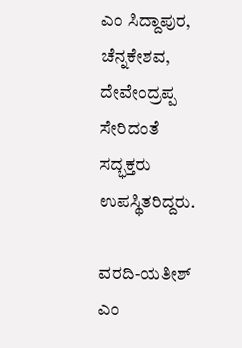ಎಂ ಸಿದ್ದಾಪುರ, ಚೆನ್ನಕೇಶವ, ದೇವೇಂದ್ರಪ್ಪ ಸೇರಿದಂತೆ ಸದ್ಭಕ್ತರು ಉಪಸ್ಥಿತರಿದ್ದರು.

ವರದಿ-ಯತೀಶ್ ಎಂ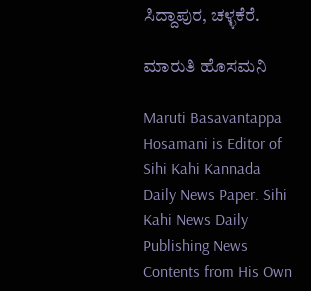ಸಿದ್ದಾಪುರ, ಚಳ್ಳಕೆರೆ.

ಮಾರುತಿ ಹೊಸಮನಿ

Maruti Basavantappa Hosamani is Editor of Sihi Kahi Kannada Daily News Paper. Sihi Kahi News Daily Publishing News Contents from His Own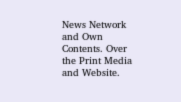News Network and Own Contents. Over the Print Media and Website.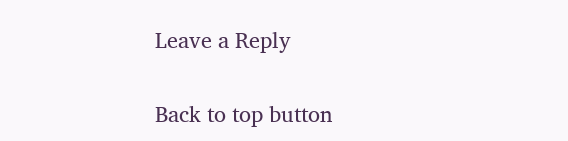Leave a Reply

Back to top button